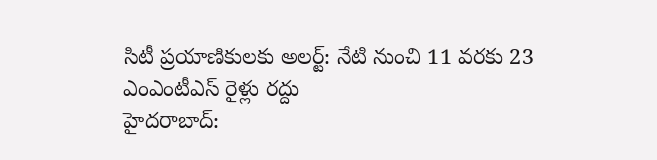సిటీ ప్రయాణికులకు అలర్ట్: నేటి నుంచి 11 వరకు 23 ఎంఎంటీఎస్ రైళ్లు రద్దు
హైదరాబాద్: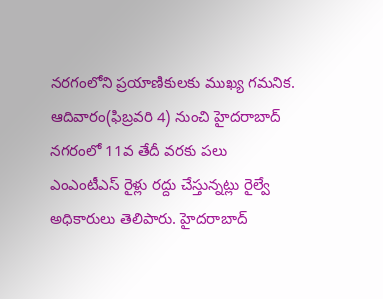నరగంలోని ప్రయాణికులకు ముఖ్య గమనిక. ఆదివారం(ఫిబ్రవరి 4) నుంచి హైదరాబాద్ నగరంలో 11వ తేదీ వరకు పలు ఎంఎంటీఎస్ రైళ్లు రద్దు చేస్తున్నట్లు రైల్వే అధికారులు తెలిపారు. హైదరాబాద్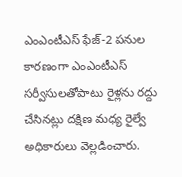ఎంఎంటీఎస్ ఫేజ్-2 పనుల కారణంగా ఎంఎంటీఎస్ సర్వీసులతోపాటు రైళ్లను రద్దు చేసినట్లు దక్షిణ మధ్య రైల్వే అధికారులు వెల్లడించారు.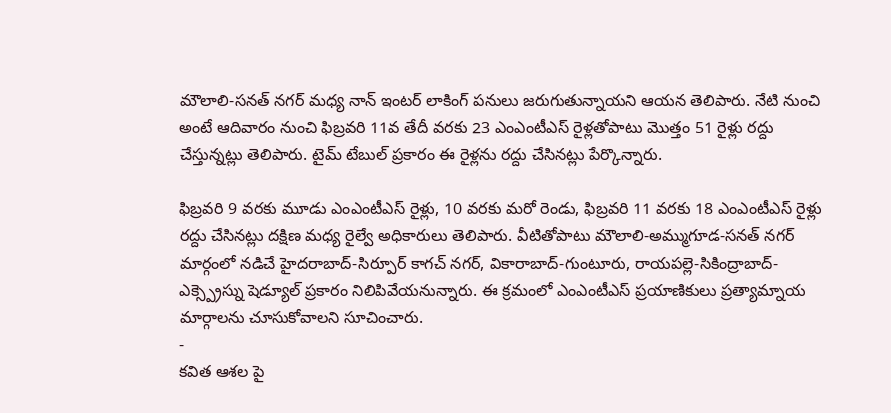మౌలాలి-సనత్ నగర్ మధ్య నాన్ ఇంటర్ లాకింగ్ పనులు జరుగుతున్నాయని ఆయన తెలిపారు. నేటి నుంచి అంటే ఆదివారం నుంచి ఫిబ్రవరి 11వ తేదీ వరకు 23 ఎంఎంటీఎస్ రైళ్లతోపాటు మొత్తం 51 రైళ్లు రద్దు చేస్తున్నట్లు తెలిపారు. టైమ్ టేబుల్ ప్రకారం ఈ రైళ్లను రద్దు చేసినట్లు పేర్కొన్నారు.

ఫిబ్రవరి 9 వరకు మూడు ఎంఎంటీఎస్ రైళ్లు, 10 వరకు మరో రెండు, ఫిబ్రవరి 11 వరకు 18 ఎంఎంటీఎస్ రైళ్లు రద్దు చేసినట్లు దక్షిణ మధ్య రైల్వే అధికారులు తెలిపారు. వీటితోపాటు మౌలాలి-అమ్ముగూడ-సనత్ నగర్ మార్గంలో నడిచే హైదరాబాద్-సిర్పూర్ కాగచ్ నగర్, వికారాబాద్-గుంటూరు, రాయపల్లె-సికింద్రాబాద్-ఎక్స్ప్రెస్ను షెడ్యూల్ ప్రకారం నిలిపివేయనున్నారు. ఈ క్రమంలో ఎంఎంటీఎస్ ప్రయాణికులు ప్రత్యామ్నాయ మార్గాలను చూసుకోవాలని సూచించారు.
-
కవిత ఆశల పై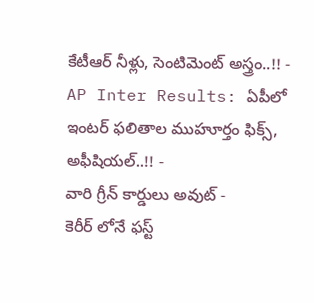కేటీఆర్ నీళ్లు, సెంటిమెంట్ అస్త్రం..!! -
AP Inter Results: ఏపీలో ఇంటర్ ఫలితాల ముహూర్తం ఫిక్స్, అఫీషియల్..!! -
వారి గ్రీన్ కార్డులు అవుట్ -
కెరీర్ లోనే ఫస్ట్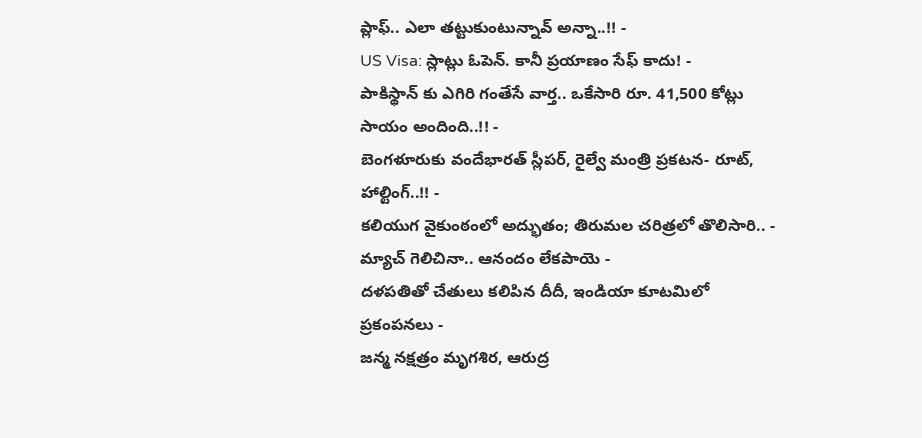ప్లాఫ్.. ఎలా తట్టుకుంటున్నావ్ అన్నా..!! -
US Visa: స్లాట్లు ఓపెన్. కానీ ప్రయాణం సేఫ్ కాదు! -
పాకిస్థాన్ కు ఎగిరి గంతేసే వార్త.. ఒకేసారి రూ. 41,500 కోట్లు సాయం అందింది..!! -
బెంగళూరుకు వందేభారత్ స్లీపర్, రైల్వే మంత్రి ప్రకటన- రూట్, హాల్టింగ్..!! -
కలియుగ వైకుంఠంలో అద్భుతం; తిరుమల చరిత్రలో తొలిసారి.. -
మ్యాచ్ గెలిచినా.. ఆనందం లేకపాయె -
దళపతితో చేతులు కలిపిన దీదీ, ఇండియా కూటమిలో ప్రకంపనలు -
జన్మ నక్షత్రం మృగశిర, ఆరుద్ర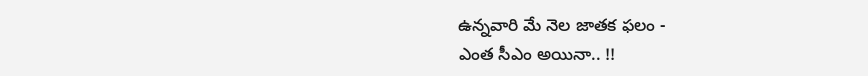ఉన్నవారి మే నెల జాతక ఫలం -
ఎంత సీఎం అయినా.. !!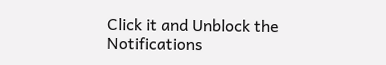Click it and Unblock the Notifications